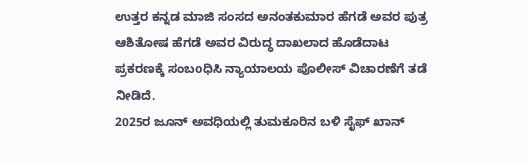ಉತ್ತರ ಕನ್ನಡ ಮಾಜಿ ಸಂಸದ ಅನಂತಕುಮಾರ ಹೆಗಡೆ ಅವರ ಪುತ್ರ ಆಶಿತೋಷ ಹೆಗಡೆ ಅವರ ವಿರುದ್ಧ ದಾಖಲಾದ ಹೊಡೆದಾಟ ಪ್ರಕರಣಕ್ಕೆ ಸಂಬoಧಿಸಿ ನ್ಯಾಯಾಲಯ ಪೊಲೀಸ್ ವಿಚಾರಣೆಗೆ ತಡೆ ನೀಡಿದೆ.
2025ರ ಜೂನ್ ಅವಧಿಯಲ್ಲಿ ತುಮಕೂರಿನ ಬಳಿ ಸೈಫ್ ಖಾನ್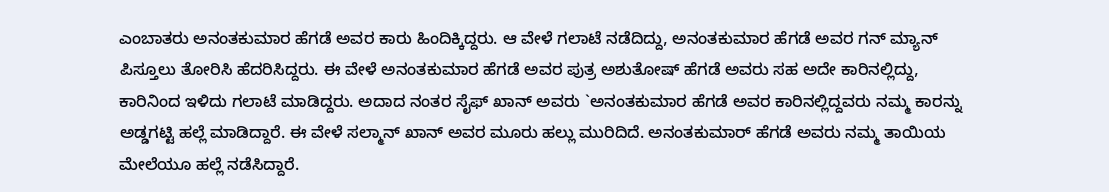ಎಂಬಾತರು ಅನಂತಕುಮಾರ ಹೆಗಡೆ ಅವರ ಕಾರು ಹಿಂದಿಕ್ಕಿದ್ದರು. ಆ ವೇಳೆ ಗಲಾಟೆ ನಡೆದಿದ್ದು, ಅನಂತಕುಮಾರ ಹೆಗಡೆ ಅವರ ಗನ್ ಮ್ಯಾನ್ ಪಿಸ್ತೂಲು ತೋರಿಸಿ ಹೆದರಿಸಿದ್ದರು. ಈ ವೇಳೆ ಅನಂತಕುಮಾರ ಹೆಗಡೆ ಅವರ ಪುತ್ರ ಅಶುತೋಷ್ ಹೆಗಡೆ ಅವರು ಸಹ ಅದೇ ಕಾರಿನಲ್ಲಿದ್ದು, ಕಾರಿನಿಂದ ಇಳಿದು ಗಲಾಟೆ ಮಾಡಿದ್ದರು. ಅದಾದ ನಂತರ ಸೈಫ್ ಖಾನ್ ಅವರು `ಅನಂತಕುಮಾರ ಹೆಗಡೆ ಅವರ ಕಾರಿನಲ್ಲಿದ್ದವರು ನಮ್ಮ ಕಾರನ್ನು ಅಡ್ಡಗಟ್ಟಿ ಹಲ್ಲೆ ಮಾಡಿದ್ದಾರೆ. ಈ ವೇಳೆ ಸಲ್ಮಾನ್ ಖಾನ್ ಅವರ ಮೂರು ಹಲ್ಲು ಮುರಿದಿದೆ. ಅನಂತಕುಮಾರ್ ಹೆಗಡೆ ಅವರು ನಮ್ಮ ತಾಯಿಯ ಮೇಲೆಯೂ ಹಲ್ಲೆ ನಡೆಸಿದ್ದಾರೆ.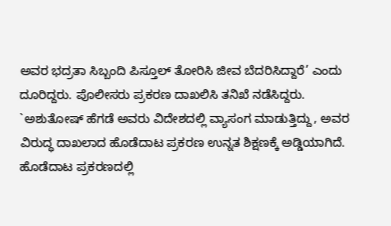ಅವರ ಭದ್ರತಾ ಸಿಬ್ಬಂದಿ ಪಿಸ್ತೂಲ್ ತೋರಿಸಿ ಜೀವ ಬೆದರಿಸಿದ್ದಾರೆ’ ಎಂದು ದೂರಿದ್ದರು. ಪೊಲೀಸರು ಪ್ರಕರಣ ದಾಖಲಿಸಿ ತನಿಖೆ ನಡೆಸಿದ್ದರು.
`ಅಶುತೋಷ್ ಹೆಗಡೆ ಅವರು ವಿದೇಶದಲ್ಲಿ ವ್ಯಾಸಂಗ ಮಾಡುತ್ತಿದ್ದು, ಅವರ ವಿರುದ್ಧ ದಾಖಲಾದ ಹೊಡೆದಾಟ ಪ್ರಕರಣ ಉನ್ನತ ಶಿಕ್ಷಣಕ್ಕೆ ಅಡ್ಡಿಯಾಗಿದೆ. ಹೊಡೆದಾಟ ಪ್ರಕರಣದಲ್ಲಿ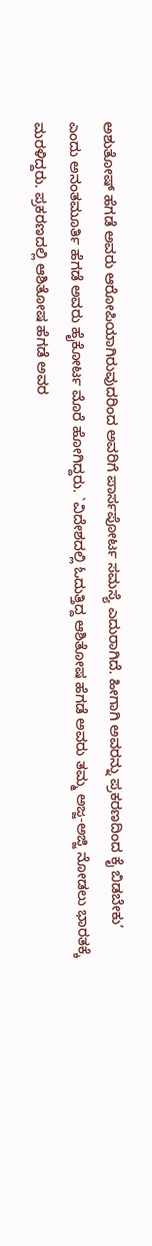ಅಶುತೋಷ್ ಹೆಗಡೆ ಅವರು ಆರೋಪಿಯಾಗಿರುವುದರಿಂದ ಅವರಿಗೆ ಪಾರ್ಸಪೋರ್ಟ ಸಮಸ್ಯೆ ಎದುರಾಗಿದೆ. ಹೀಗಾಗಿ ಅವರನ್ನು ಪ್ರಕರಣದಿಂದ ಕೈ ಬಿಡಬೇಕು’ ಎಂದು ಅನಂತಮೂರ್ತಿ ಹೆಗಡೆ ಅವರು ಹೈಕೋರ್ಟ ಮೊರೆ ಹೋಗಿದ್ದರು. `ವಿದೇಶದಲ್ಲಿ ಓದುತ್ತಿದ್ದ ಆಶಿತೋಷ ಹೆಗಡೆ ಅವರು ತಮ್ಮ ಅಜ್ಜ-ಅಜ್ಜಿ ನೋಡಲು ಭಾರತಕ್ಕೆ ಮರಳಿದ್ದರು. ಪ್ರಕರಣದಲ್ಲಿ ಆಶಿತೋಷ ಹೆಗಡೆ ಅವರ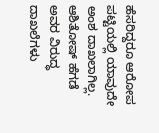ಹೆಸರಿದ್ದರೂ ಆರೋಪ ಪಟ್ಟಿಯಲ್ಲಿ ಯಾವುದೇ ಅಂಶ ದಾಖಲಾಗಿಲ್ಲ. ಆಶಿತೋಷ್ ಹೆಗಡೆ ಅವರ ವಿರುದ್ಧ ದಾಖಲೆಗಳು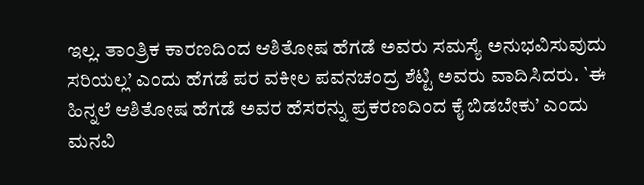ಇಲ್ಲ. ತಾಂತ್ರಿಕ ಕಾರಣದಿಂದ ಆಶಿತೋಷ ಹೆಗಡೆ ಅವರು ಸಮಸ್ಯೆ ಅನುಭವಿಸುವುದು ಸರಿಯಲ್ಲ’ ಎಂದು ಹೆಗಡೆ ಪರ ವಕೀಲ ಪವನಚಂದ್ರ ಶೆಟ್ಟಿ ಅವರು ವಾದಿಸಿದರು. `ಈ ಹಿನ್ನಲೆ ಆಶಿತೋಷ ಹೆಗಡೆ ಅವರ ಹೆಸರನ್ನು ಪ್ರಕರಣದಿಂದ ಕೈ ಬಿಡಬೇಕು’ ಎಂದು ಮನವಿ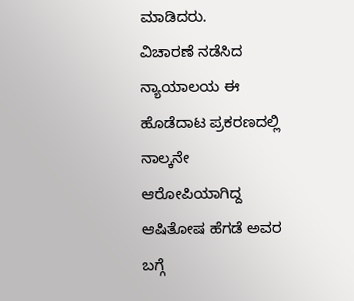ಮಾಡಿದರು.
ವಿಚಾರಣೆ ನಡೆಸಿದ ನ್ಯಾಯಾಲಯ ಈ ಹೊಡೆದಾಟ ಪ್ರಕರಣದಲ್ಲಿ ನಾಲ್ಕನೇ ಆರೋಪಿಯಾಗಿದ್ದ ಆಷಿತೋಷ ಹೆಗಡೆ ಅವರ ಬಗ್ಗೆ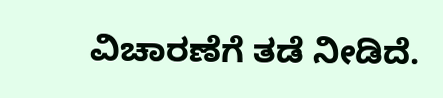ವಿಚಾರಣೆಗೆ ತಡೆ ನೀಡಿದೆ.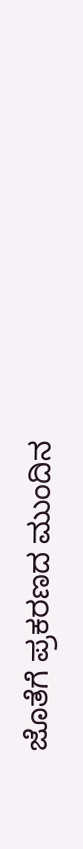ಜೊತೆಗೆ ಪ್ರಕರಣದ ಮುಂದಿನ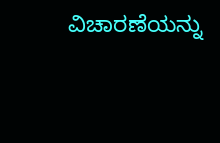ವಿಚಾರಣೆಯನ್ನು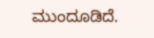ಮುಂದೂಡಿದೆ.